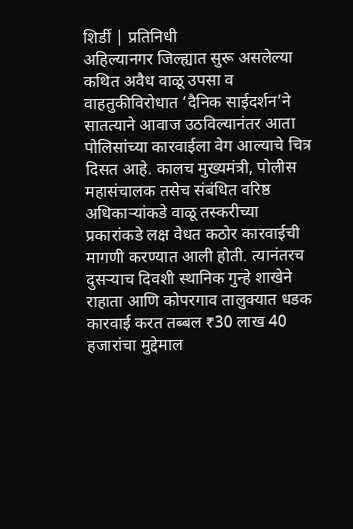शिर्डी | प्रतिनिधी
अहिल्यानगर जिल्ह्यात सुरू असलेल्या कथित अवैध वाळू उपसा व वाहतुकीविरोधात ‘दैनिक साईदर्शन’ने सातत्याने आवाज उठविल्यानंतर आता पोलिसांच्या कारवाईला वेग आल्याचे चित्र दिसत आहे. कालच मुख्यमंत्री, पोलीस महासंचालक तसेच संबंधित वरिष्ठ अधिकाऱ्यांकडे वाळू तस्करीच्या प्रकारांकडे लक्ष वेधत कठोर कारवाईची मागणी करण्यात आली होती. त्यानंतरच दुसऱ्याच दिवशी स्थानिक गुन्हे शाखेने राहाता आणि कोपरगाव तालुक्यात धडक कारवाई करत तब्बल ₹30 लाख 40 हजारांचा मुद्देमाल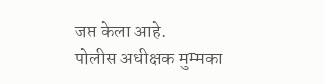जप्त केला आहे.
पोलीस अधीक्षक मुम्मका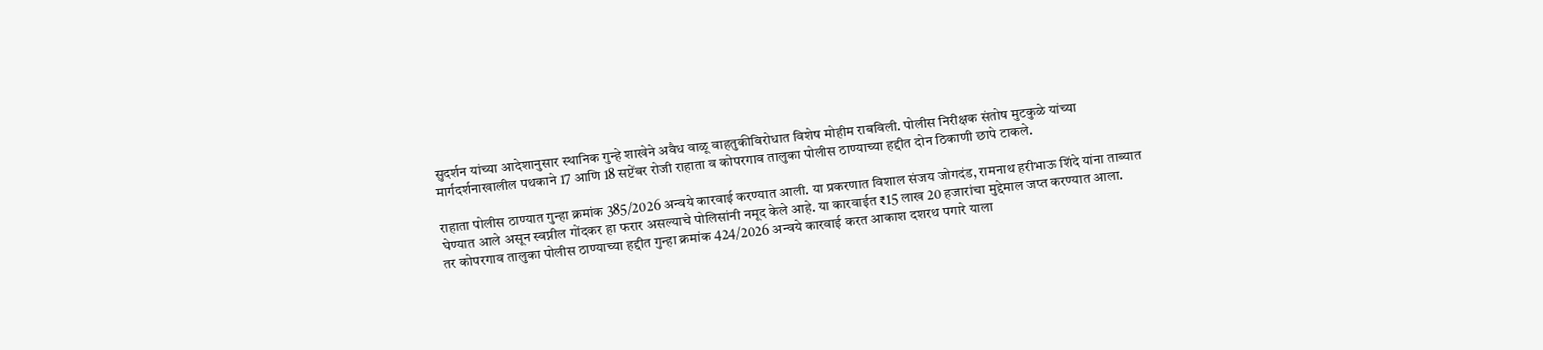सुदर्शन यांच्या आदेशानुसार स्थानिक गुन्हे शाखेने अवैध वाळू वाहतुकीविरोधात विशेष मोहीम राबविली. पोलीस निरीक्षक संतोष मुटकुळे यांच्या मार्गदर्शनाखालील पथकाने 17 आणि 18 सप्टेंबर रोजी राहाता व कोपरगाव तालुका पोलीस ठाण्याच्या हद्दीत दोन ठिकाणी छापे टाकले.

राहाता पोलीस ठाण्यात गुन्हा क्रमांक 385/2026 अन्वये कारवाई करण्यात आली. या प्रकरणात विशाल संजय जोगदंड, रामनाथ हरीभाऊ शिंदे यांना ताब्यात घेण्यात आले असून स्वप्नील गोंदकर हा फरार असल्याचे पोलिसांनी नमूद केले आहे. या कारवाईत ₹15 लाख 20 हजारांचा मुद्देमाल जप्त करण्यात आला.
तर कोपरगाव तालुका पोलीस ठाण्याच्या हद्दीत गुन्हा क्रमांक 424/2026 अन्वये कारवाई करत आकाश दशरथ पगारे याला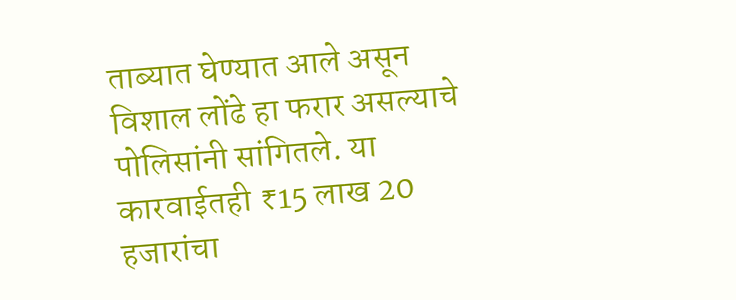ताब्यात घेण्यात आले असून विशाल लोंढे हा फरार असल्याचे पोलिसांनी सांगितले. या कारवाईतही ₹15 लाख 20 हजारांचा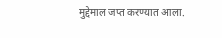मुद्देमाल जप्त करण्यात आला.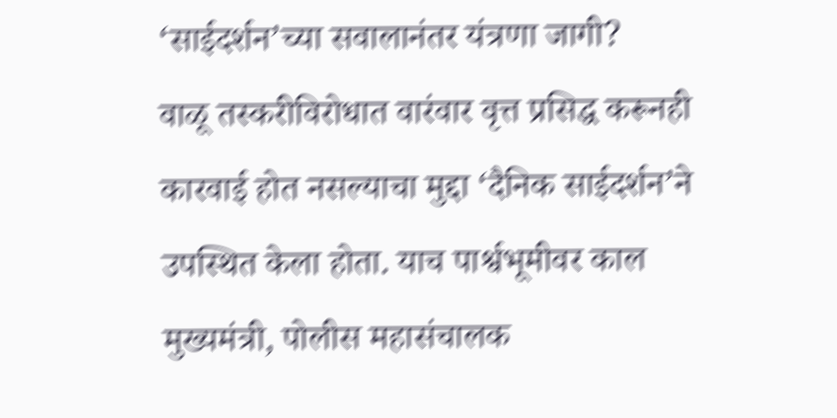‘साईदर्शन’च्या सवालानंतर यंत्रणा जागी?
वाळू तस्करीविरोधात वारंवार वृत्त प्रसिद्ध करूनही कारवाई होत नसल्याचा मुद्दा ‘दैनिक साईदर्शन’ने उपस्थित केला होता. याच पार्श्वभूमीवर काल मुख्यमंत्री, पोलीस महासंचालक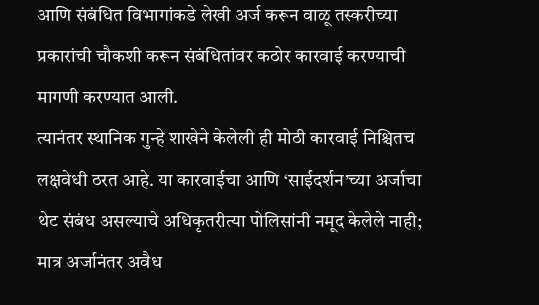आणि संबंधित विभागांकडे लेखी अर्ज करून वाळू तस्करीच्या प्रकारांची चौकशी करून संबंधितांवर कठोर कारवाई करण्याची मागणी करण्यात आली.
त्यानंतर स्थानिक गुन्हे शाखेने केलेली ही मोठी कारवाई निश्चितच लक्षवेधी ठरत आहे. या कारवाईचा आणि ‘साईदर्शन’च्या अर्जाचा थेट संबंध असल्याचे अधिकृतरीत्या पोलिसांनी नमूद केलेले नाही; मात्र अर्जानंतर अवैध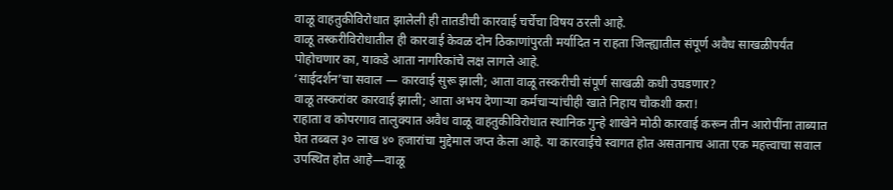वाळू वाहतुकीविरोधात झालेली ही तातडीची कारवाई चर्चेचा विषय ठरली आहे.
वाळू तस्करीविरोधातील ही कारवाई केवळ दोन ठिकाणांपुरती मर्यादित न राहता जिल्ह्यातील संपूर्ण अवैध साखळीपर्यंत पोहोचणार का, याकडे आता नागरिकांचे लक्ष लागले आहे.
‘साईदर्शन’चा सवाल — कारवाई सुरू झाली; आता वाळू तस्करीची संपूर्ण साखळी कधी उघडणार?
वाळू तस्करांवर कारवाई झाली; आता अभय देणाऱ्या कर्मचाऱ्यांचीही खाते निहाय चौकशी करा!
राहाता व कोपरगाव तालुक्यात अवैध वाळू वाहतुकीविरोधात स्थानिक गुन्हे शाखेने मोठी कारवाई करून तीन आरोपींना ताब्यात घेत तब्बल ३० लाख ४० हजारांचा मुद्देमाल जप्त केला आहे. या कारवाईचे स्वागत होत असतानाच आता एक महत्त्वाचा सवाल उपस्थित होत आहे—वाळू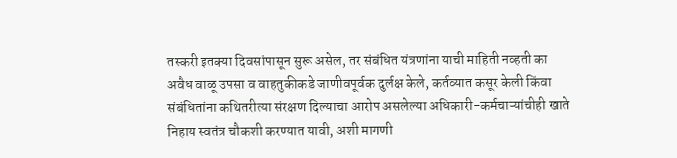तस्करी इतक्या दिवसांपासून सुरू असेल, तर संबंधित यंत्रणांना याची माहिती नव्हती का
अवैध वाळू उपसा व वाहतुकीकडे जाणीवपूर्वक दुर्लक्ष केले, कर्तव्यात कसूर केली किंवा संबंधितांना कथितरीत्या संरक्षण दिल्याचा आरोप असलेल्या अधिकारी-कर्मचाऱ्यांचीही खाते निहाय स्वतंत्र चौकशी करण्यात यावी, अशी मागणी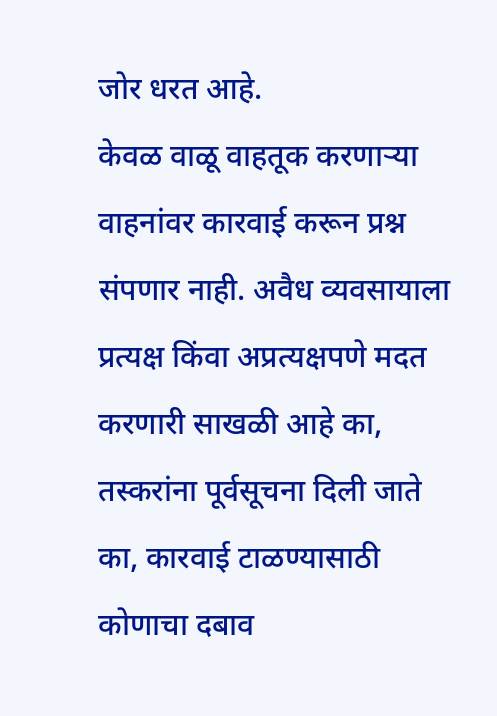जोर धरत आहे.
केवळ वाळू वाहतूक करणाऱ्या वाहनांवर कारवाई करून प्रश्न संपणार नाही. अवैध व्यवसायाला प्रत्यक्ष किंवा अप्रत्यक्षपणे मदत करणारी साखळी आहे का, तस्करांना पूर्वसूचना दिली जाते का, कारवाई टाळण्यासाठी कोणाचा दबाव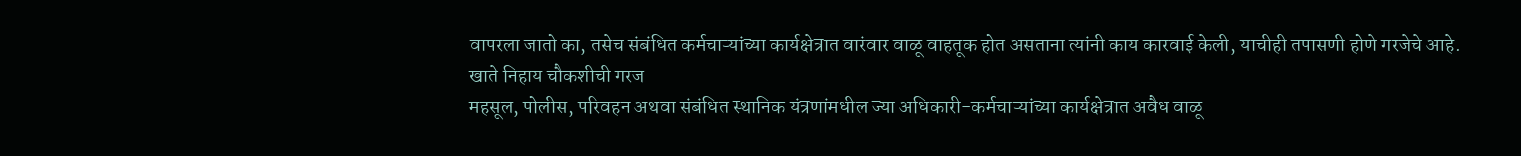वापरला जातो का, तसेच संबंधित कर्मचाऱ्यांच्या कार्यक्षेत्रात वारंवार वाळू वाहतूक होत असताना त्यांनी काय कारवाई केली, याचीही तपासणी होणे गरजेचे आहे.
खाते निहाय चौकशीची गरज
महसूल, पोलीस, परिवहन अथवा संबंधित स्थानिक यंत्रणांमधील ज्या अधिकारी-कर्मचाऱ्यांच्या कार्यक्षेत्रात अवैध वाळू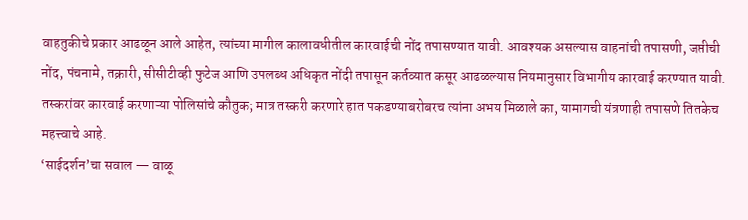वाहतुकीचे प्रकार आढळून आले आहेत, त्यांच्या मागील कालावधीतील कारवाईची नोंद तपासण्यात यावी. आवश्यक असल्यास वाहनांची तपासणी, जप्तीची नोंद, पंचनामे, तक्रारी, सीसीटीव्ही फुटेज आणि उपलब्ध अधिकृत नोंदी तपासून कर्तव्यात कसूर आढळल्यास नियमानुसार विभागीय कारवाई करण्यात यावी.
तस्करांवर कारवाई करणाऱ्या पोलिसांचे कौतुक; मात्र तस्करी करणारे हात पकडण्याबरोबरच त्यांना अभय मिळाले का, यामागची यंत्रणाही तपासणे तितकेच महत्त्वाचे आहे.
‘साईदर्शन’चा सवाल — वाळू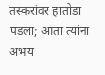तस्करांवर हातोडा पडला; आता त्यांना अभय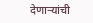देणाऱ्यांची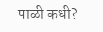पाळी कधी?